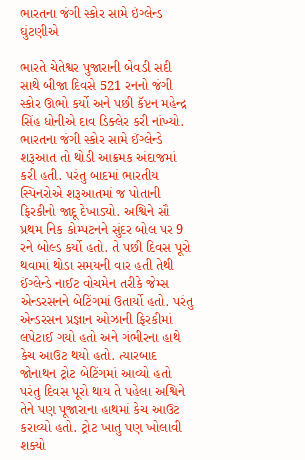ભારતના જંગી સ્કોર સામે ઇંગ્લેન્ડ ઘુંટણીએ

ભારતે ચેતેશ્વર પુજારાની બેવડી સદી સાથે બીજા દિવસે 521 રનનો જંગી સ્કોર ઊભો કર્યો અને પછી કૅપ્ટન મહેન્દ્ર સિંહ ધોનીએ દાવ ડિક્લેર કરી નાંખ્યો. ભારતના જંગી સ્કોર સામે ઈંગ્લેન્ડે શરૂઆત તો થોડી આક્રમક અંદાજમાં કરી હતી. પરંતુ બાદમાં ભારતીય સ્પિનરોએ શરૂઆતમાં જ પોતાની ફિરકીનો જાદૂ દેખાડ્યો. અશ્વિને સૌ પ્રથમ નિક કોમ્પટનને સુંદર બોલ પર 9 રને બોલ્ડ કર્યો હતો. તે પછી દિવસ પૂરો થવામાં થોડા સમયની વાર હતી તેથી ઈંગ્લેન્ડે નાઈટ વોચમેન તરીકે જેમ્સ એન્ડરસનને બેટિંગમાં ઉતાર્યો હતો. પરંતુ એન્ડરસન પ્રજ્ઞાન ઓઝાની ફિરકીમાં લપેટાઈ ગયો હતો અને ગંભીરના હાથે કેચ આઉટ થયો હતો. ત્યારબાદ જોનાથન ટ્રોટ બેટિંગમાં આવ્યો હતો પરંતુ દિવસ પૂરો થાય તે પહેલા અશ્વિને તેને પણ પૂજારાના હાથમાં કેચ આઉટ કરાવ્યો હતો. ટ્રોટ ખાતુ પણ ખોલાવી શક્યો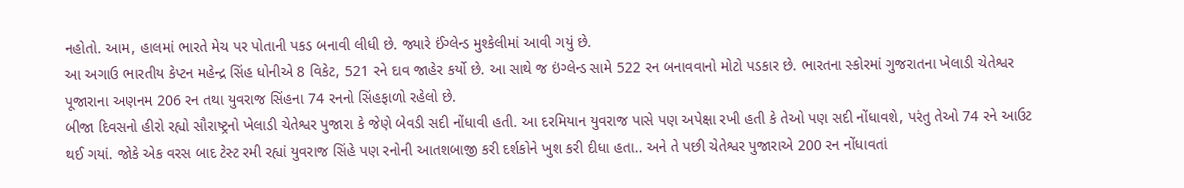નહોતો. આમ, હાલમાં ભારતે મેચ પર પોતાની પકડ બનાવી લીધી છે. જ્યારે ઈંગ્લેન્ડ મુશ્કેલીમાં આવી ગયું છે.
આ અગાઉ ભારતીય કેપ્ટન મહેન્દ્ર સિંહ ધોનીએ 8 વિકેટ, 521 રને દાવ જાહેર કર્યો છે. આ સાથે જ ઇંગ્લેન્ડ સામે 522 રન બનાવવાનો મોટો પડકાર છે. ભારતના સ્કોરમાં ગુજરાતના ખેલાડી ચેતેશ્વર પૂજારાના અણનમ 206 રન તથા યુવરાજ સિંહના 74 રનનો સિંહફાળો રહેલો છે.
બીજા દિવસનો હીરો રહ્યો સૌરાષ્ટ્રનો ખેલાડી ચેતેશ્વર પુજારા કે જેણે બેવડી સદી નોંધાવી હતી. આ દરમિયાન યુવરાજ પાસે પણ અપેક્ષા રખી હતી કે તેઓ પણ સદી નોંધાવશે, પરંતુ તેઓ 74 રને આઉટ થઈ ગયાં. જોકે એક વરસ બાદ ટેસ્ટ રમી રહ્યાં યુવરાજ સિંહે પણ રનોની આતશબાજી કરી દર્શકોને ખુશ કરી દીધા હતા.. અને તે પછી ચેતેશ્વર પુજારાએ 200 રન નોંધાવતાં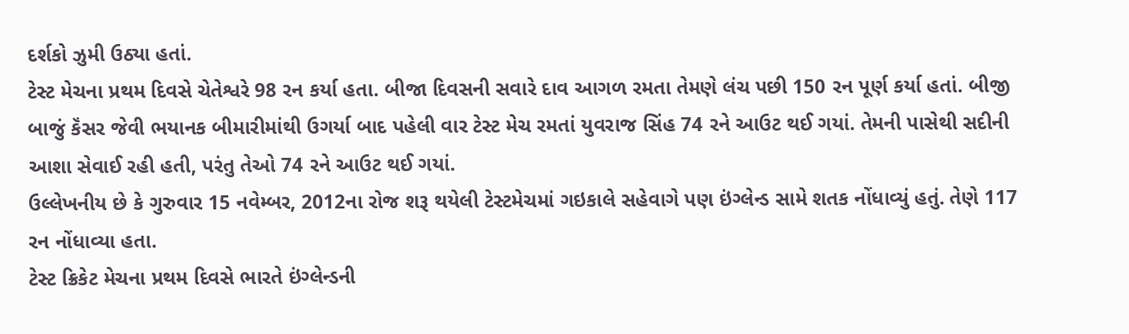દર્શકો ઝુમી ઉઠ્યા હતાં.
ટેસ્ટ મેચના પ્રથમ દિવસે ચેતેશ્વરે 98 રન કર્યા હતા. બીજા દિવસની સવારે દાવ આગળ રમતા તેમણે લંચ પછી 150 રન પૂર્ણ કર્યા હતાં. બીજી બાજું કૅંસર જેવી ભયાનક બીમારીમાંથી ઉગર્યા બાદ પહેલી વાર ટેસ્ટ મેચ રમતાં યુવરાજ સિંહ 74 રને આઉટ થઈ ગયાં. તેમની પાસેથી સદીની આશા સેવાઈ રહી હતી, પરંતુ તેઓ 74 રને આઉટ થઈ ગયાં.
ઉલ્લેખનીય છે કે ગુરુવાર 15 નવેમ્બર, 2012ના રોજ શરૂ થયેલી ટેસ્ટમેચમાં ગઇકાલે સહેવાગે પણ ઇંગ્લેન્ડ સામે શતક નોંધાવ્યું હતું. તેણે 117 રન નોંધાવ્યા હતા.
ટેસ્ટ ક્રિકેટ મેચના પ્રથમ દિવસે ભારતે ઇંગ્લેન્ડની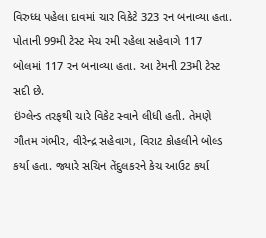વિરુધ્ધ પહેલા દાવમાં ચાર વિકેટે 323 રન બનાવ્યા હતા. પોતાની 99મી ટેસ્ટ મેચ રમી રહેલા સહેવાગે 117 બોલમાં 117 રન બનાવ્યા હતા. આ ટેમની 23મી ટેસ્ટ સદી છે.
ઇંગ્લેન્ડ તરફથી ચારે વિકેટ સ્વાને લીધી હતી. તેમણે ગૌતમ ગંભીર, વીરેન્દ્ર સહેવાગ, વિરાટ કોહલીને બોલ્ડ કર્યા હતા. જ્યારે સચિન તેંદુલકરને કેચ આઉટ કર્યા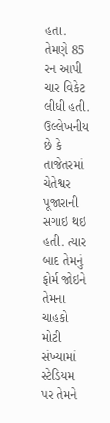હતા. તેમણે 85 રન આપી ચાર વિકેટ લીધી હતી.
ઉલ્લેખનીય છે કે તાજેતરમાં ચેતેશ્વર પૂજારાની સગાઇ થઇ હતી. ત્યાર બાદ તેમનું ફોર્મ જોઇને તેમના ચાહકો મોટી સંખ્યામાં સ્ટેડિયમ પર તેમને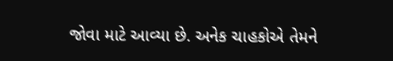જોવા માટે આવ્યા છે. અનેક ચાહકોએ તેમને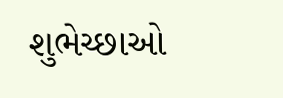શુભેચ્છાઓ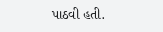પાઠવી હતી.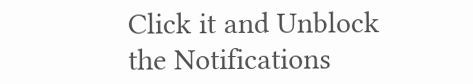Click it and Unblock the Notifications